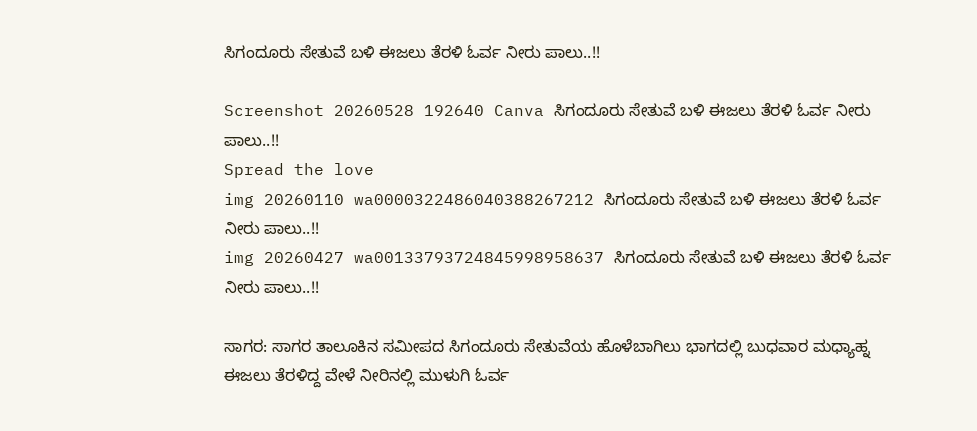ಸಿಗಂದೂರು ಸೇತುವೆ ಬಳಿ ಈಜಲು ತೆರಳಿ ಓರ್ವ ನೀರು ಪಾಲು..!!

Screenshot 20260528 192640 Canva ಸಿಗಂದೂರು ಸೇತುವೆ ಬಳಿ ಈಜಲು ತೆರಳಿ ಓರ್ವ ನೀರು ಪಾಲು..!!
Spread the love
img 20260110 wa0000322486040388267212 ಸಿಗಂದೂರು ಸೇತುವೆ ಬಳಿ ಈಜಲು ತೆರಳಿ ಓರ್ವ ನೀರು ಪಾಲು..!!
img 20260427 wa00133793724845998958637 ಸಿಗಂದೂರು ಸೇತುವೆ ಬಳಿ ಈಜಲು ತೆರಳಿ ಓರ್ವ ನೀರು ಪಾಲು..!!

ಸಾಗರ: ಸಾಗರ ತಾಲೂಕಿನ ಸಮೀಪದ ಸಿಗಂದೂರು ಸೇತುವೆಯ ಹೊಳೆಬಾಗಿಲು ಭಾಗದಲ್ಲಿ ಬುಧವಾರ ಮಧ್ಯಾಹ್ನ ಈಜಲು ತೆರಳಿದ್ದ ವೇಳೆ ನೀರಿನಲ್ಲಿ ಮುಳುಗಿ ಓರ್ವ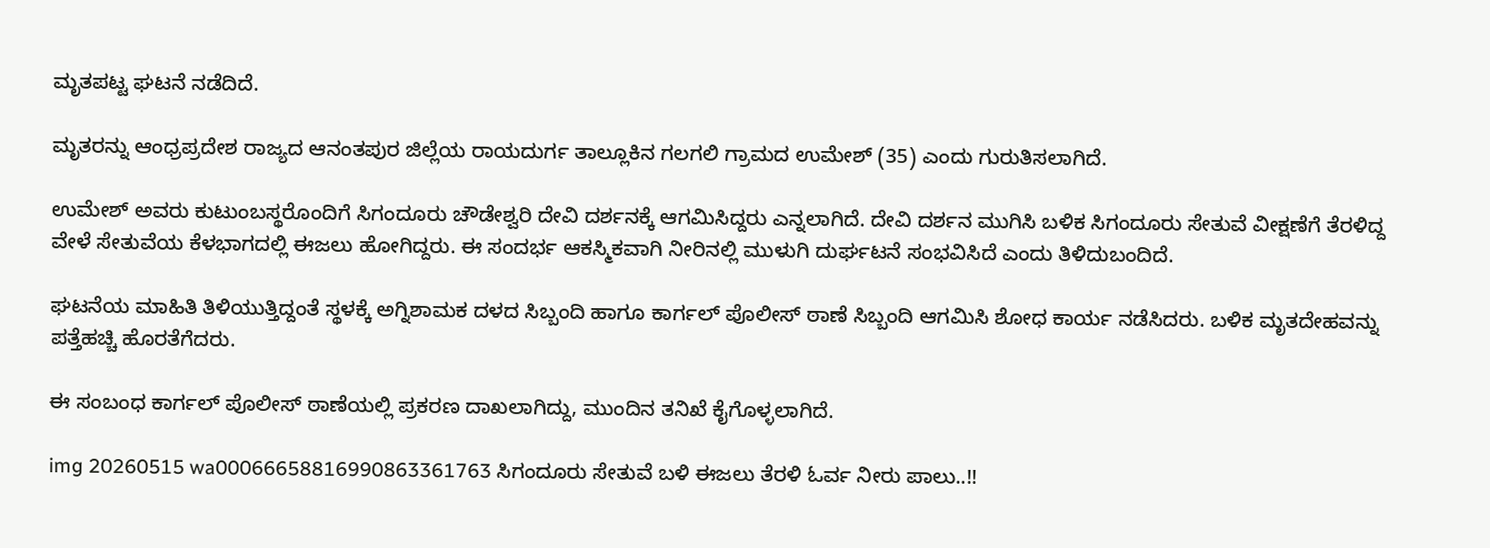ಮೃತಪಟ್ಟ ಘಟನೆ ನಡೆದಿದೆ.

ಮೃತರನ್ನು ಆಂಧ್ರಪ್ರದೇಶ ರಾಜ್ಯದ ಆನಂತಪುರ ಜಿಲ್ಲೆಯ ರಾಯದುರ್ಗ ತಾಲ್ಲೂಕಿನ ಗಲಗಲಿ ಗ್ರಾಮದ ಉಮೇಶ್ (35) ಎಂದು ಗುರುತಿಸಲಾಗಿದೆ.

ಉಮೇಶ್ ಅವರು ಕುಟುಂಬಸ್ಥರೊಂದಿಗೆ ಸಿಗಂದೂರು ಚೌಡೇಶ್ವರಿ ದೇವಿ ದರ್ಶನಕ್ಕೆ ಆಗಮಿಸಿದ್ದರು ಎನ್ನಲಾಗಿದೆ. ದೇವಿ ದರ್ಶನ ಮುಗಿಸಿ ಬಳಿಕ ಸಿಗಂದೂರು ಸೇತುವೆ ವೀಕ್ಷಣೆಗೆ ತೆರಳಿದ್ದ ವೇಳೆ ಸೇತುವೆಯ ಕೆಳಭಾಗದಲ್ಲಿ ಈಜಲು ಹೋಗಿದ್ದರು. ಈ ಸಂದರ್ಭ ಆಕಸ್ಮಿಕವಾಗಿ ನೀರಿನಲ್ಲಿ ಮುಳುಗಿ ದುರ್ಘಟನೆ ಸಂಭವಿಸಿದೆ ಎಂದು ತಿಳಿದುಬಂದಿದೆ.

ಘಟನೆಯ ಮಾಹಿತಿ ತಿಳಿಯುತ್ತಿದ್ದಂತೆ ಸ್ಥಳಕ್ಕೆ ಅಗ್ನಿಶಾಮಕ ದಳದ ಸಿಬ್ಬಂದಿ ಹಾಗೂ ಕಾರ್ಗಲ್ ಪೊಲೀಸ್ ಠಾಣೆ ಸಿಬ್ಬಂದಿ ಆಗಮಿಸಿ ಶೋಧ ಕಾರ್ಯ ನಡೆಸಿದರು. ಬಳಿಕ ಮೃತದೇಹವನ್ನು ಪತ್ತೆಹಚ್ಚಿ ಹೊರತೆಗೆದರು.

ಈ ಸಂಬಂಧ ಕಾರ್ಗಲ್ ಪೊಲೀಸ್ ಠಾಣೆಯಲ್ಲಿ ಪ್ರಕರಣ ದಾಖಲಾಗಿದ್ದು, ಮುಂದಿನ ತನಿಖೆ ಕೈಗೊಳ್ಳಲಾಗಿದೆ.

img 20260515 wa00066658816990863361763 ಸಿಗಂದೂರು ಸೇತುವೆ ಬಳಿ ಈಜಲು ತೆರಳಿ ಓರ್ವ ನೀರು ಪಾಲು..!!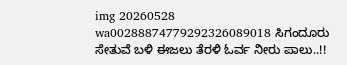img 20260528 wa00288874779292326089018 ಸಿಗಂದೂರು ಸೇತುವೆ ಬಳಿ ಈಜಲು ತೆರಳಿ ಓರ್ವ ನೀರು ಪಾಲು..!!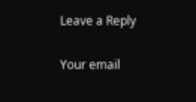Leave a Reply

Your email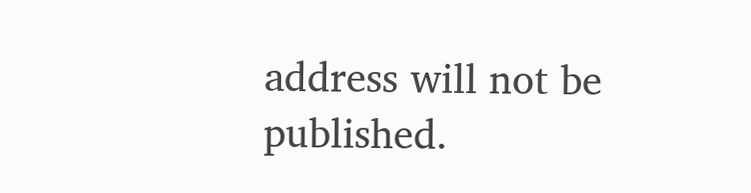address will not be published.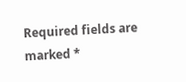Required fields are marked *